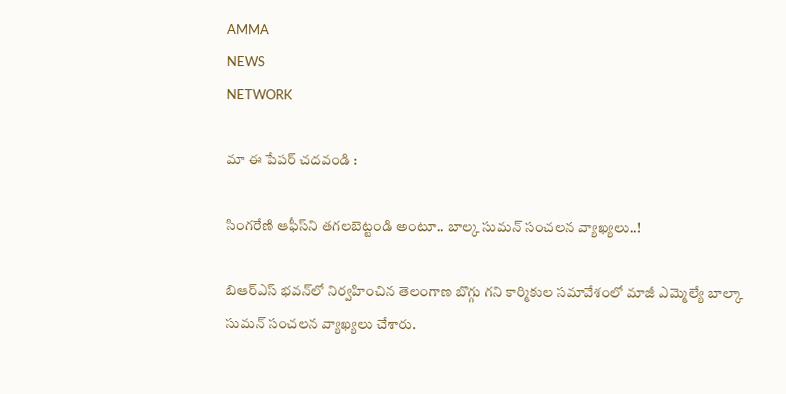AMMA
NEWS
NETWORK

మా ఈ పేపర్ చదవండి :

సింగరేణి ఆఫీస్‌ని తగలబెట్టండి అంటూ.. బాల్క సుమన్ సంచలన వ్యాఖ్యలు..!

బిఆర్ఎస్ భవన్‌లో నిర్వహించిన తెలంగాణ బొగ్గు గని కార్మికుల సమావేశంలో మాజీ ఎమ్మెల్యే బాల్కా సుమన్ సంచలన వ్యాఖ్యలు చేశారు.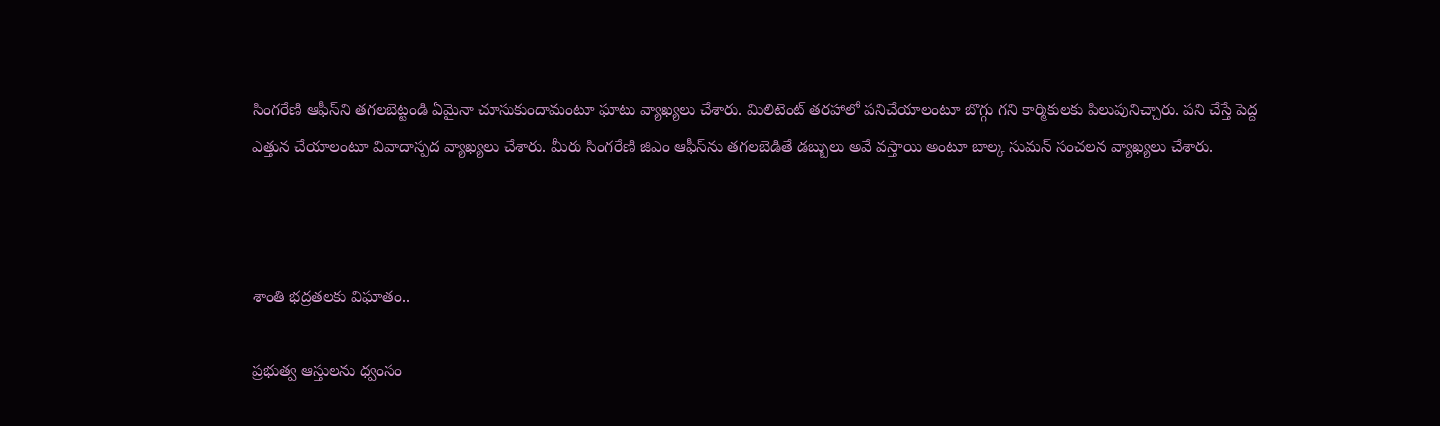సింగరేణి ఆఫీస్‌ని తగలబెట్టండి ఏమైనా చూసుకుందామంటూ ఘాటు వ్యాఖ్యలు చేశారు. మిలిటెంట్ తరహాలో పనిచేయాలంటూ బొగ్గు గని కార్మికులకు పిలుపునిచ్చారు. పని చేస్తే పెద్ద ఎత్తున చేయాలంటూ వివాదాస్పద వ్యాఖ్యలు చేశారు. మీరు సింగరేణి జిఎం ఆఫీస్‌ను తగలబెడితే డబ్బులు అవే వస్తాయి అంటూ బాల్క సుమన్ సంచలన వ్యాఖ్యలు చేశారు.



శాంతి భద్రతలకు విఘాతం..

ప్రభుత్వ ఆస్తులను ధ్వంసం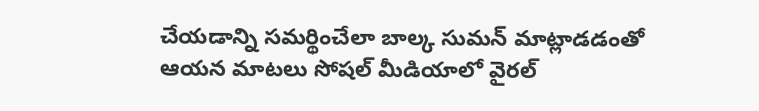చేయడాన్ని సమర్థించేలా బాల్క సుమన్ మాట్లాడడంతో ఆయన మాటలు సోషల్ మీడియాలో వైరల్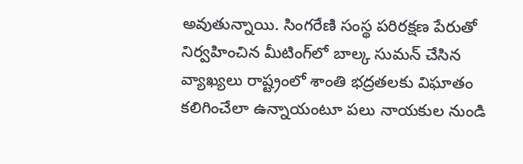అవుతున్నాయి. సింగరేణి సంస్థ పరిరక్షణ పేరుతో నిర్వహించిన మీటింగ్‌లో బాల్క సుమన్ చేసిన వ్యాఖ్యలు రాష్ట్రంలో శాంతి భద్రతలకు విఘాతం కలిగించేలా ఉన్నాయంటూ పలు నాయకుల నుండి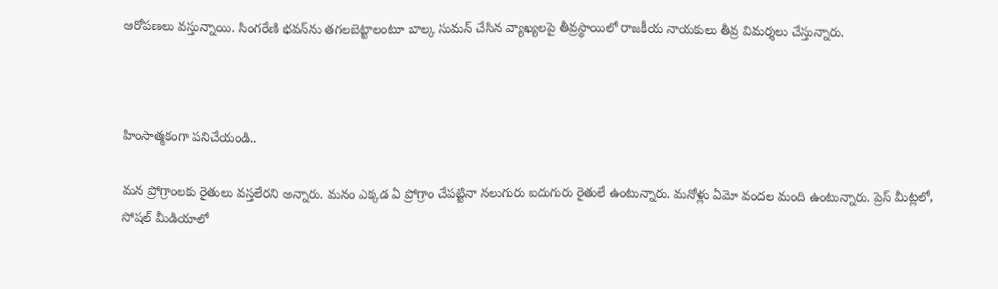ఆరోపణలు వస్తున్నాయి. సింగరేణి భవన్‌ను తగలబెట్టాలంటూ బాల్క సుమన్ చేసిన వ్యాఖ్యలపై తీవ్రస్థాయిలో రాజకీయ నాయకులు తీవ్ర విమర్శలు చేస్తున్నారు.



హింసాత్మకంగా పనిచేయండి..

మన ప్రోగ్రాంలకు రైతులు వస్తలేరని అన్నారు. మనం ఎక్కడ ఏ ప్రోగ్రాం చేపట్టినా నలుగురు ఐదుగురు రైతులే ఉంటున్నారు. మనోళ్లు ఏమో వందల మంది ఉంటున్నారు. ప్రెస్ మీట్లలో, సోషల్ మీడియాలో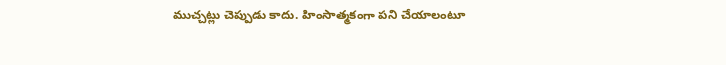ముచ్చట్లు చెప్పుడు కాదు. హింసాత్మకంగా పని చేయాలంటూ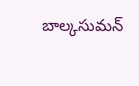బాల్కసుమన్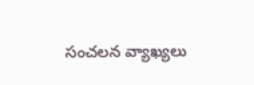సంచలన వ్యాఖ్యలు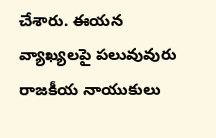చేశారు. ఈయన వ్యాఖ్యలపై పలువువురు రాజకీయ నాయుకులు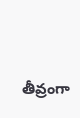తీవ్రంగా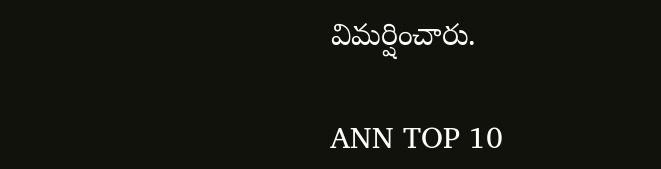విమర్షించారు.

ANN TOP 10